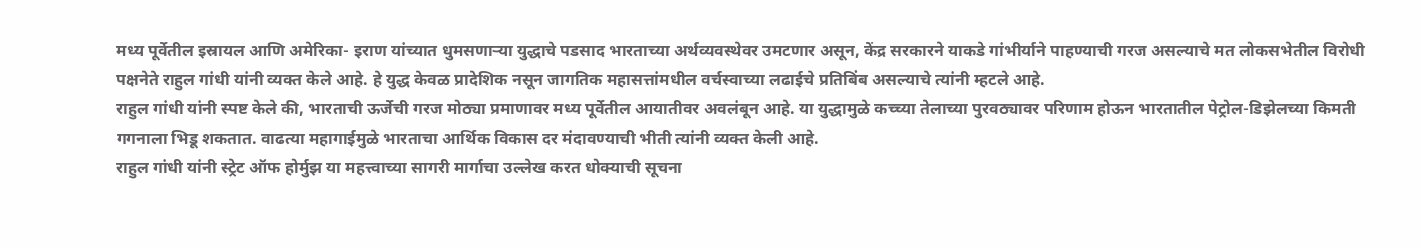मध्य पूर्वेतील इस्रायल आणि अमेरिका- इराण यांच्यात धुमसणाऱ्या युद्धाचे पडसाद भारताच्या अर्थव्यवस्थेवर उमटणार असून, केंद्र सरकारने याकडे गांभीर्याने पाहण्याची गरज असल्याचे मत लोकसभेतील विरोधी पक्षनेते राहुल गांधी यांनी व्यक्त केले आहे. हे युद्ध केवळ प्रादेशिक नसून जागतिक महासत्तांमधील वर्चस्वाच्या लढाईचे प्रतिबिंब असल्याचे त्यांनी म्हटले आहे.
राहुल गांधी यांनी स्पष्ट केले की, भारताची ऊर्जेची गरज मोठ्या प्रमाणावर मध्य पूर्वेतील आयातीवर अवलंबून आहे. या युद्धामुळे कच्च्या तेलाच्या पुरवठ्यावर परिणाम होऊन भारतातील पेट्रोल-डिझेलच्या किमती गगनाला भिडू शकतात. वाढत्या महागाईमुळे भारताचा आर्थिक विकास दर मंदावण्याची भीती त्यांनी व्यक्त केली आहे.
राहुल गांधी यांनी स्ट्रेट ऑफ होर्मुझ या महत्त्वाच्या सागरी मार्गाचा उल्लेख करत धोक्याची सूचना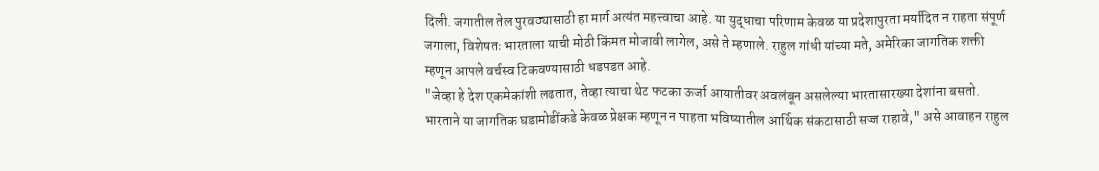दिली. जगातील तेल पुरवठ्यासाठी हा मार्ग अत्यंत महत्त्वाचा आहे. या युद्धाचा परिणाम केवळ या प्रदेशापुरता मर्यादित न राहता संपूर्ण जगाला, विशेषतः भारताला याची मोठी किंमत मोजावी लागेल, असे ते म्हणाले. राहुल गांधी यांच्या मते, अमेरिका जागतिक शक्ती म्हणून आपले वर्चस्व टिकवण्यासाठी धडपडत आहे.
"जेव्हा हे देश एकमेकांशी लढतात, तेव्हा त्याचा थेट फटका ऊर्जा आयातीवर अवलंबून असलेल्या भारतासारख्या देशांना बसतो. भारताने या जागतिक घडामोडींकडे केवळ प्रेक्षक म्हणून न पाहता भविष्यातील आर्थिक संकटासाठी सज्ज राहावे," असे आवाहन राहुल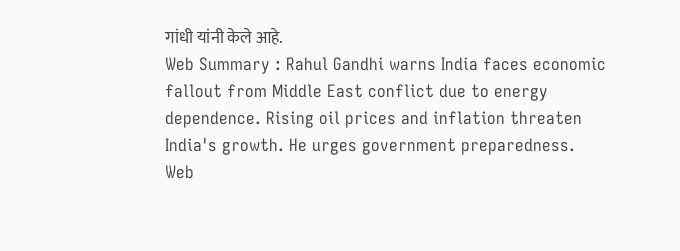गांधी यांनी केले आहे.
Web Summary : Rahul Gandhi warns India faces economic fallout from Middle East conflict due to energy dependence. Rising oil prices and inflation threaten India's growth. He urges government preparedness.
Web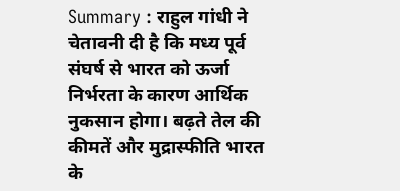Summary : राहुल गांधी ने चेतावनी दी है कि मध्य पूर्व संघर्ष से भारत को ऊर्जा निर्भरता के कारण आर्थिक नुकसान होगा। बढ़ते तेल की कीमतें और मुद्रास्फीति भारत के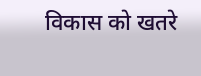विकास को खतरे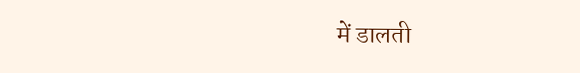में डालती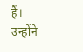हैं। उन्होंने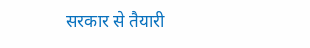सरकार से तैयारी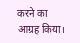करने का आग्रह किया।